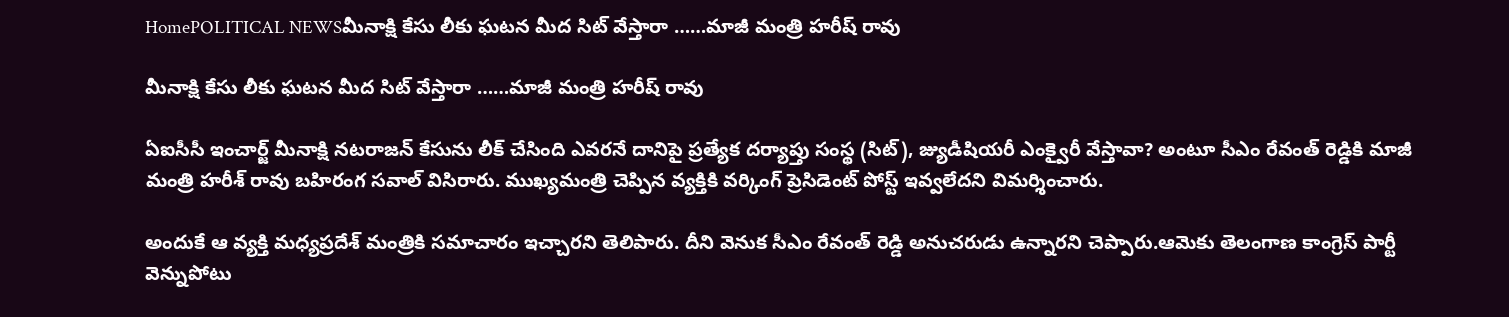HomePOLITICAL NEWSమీనాక్షి కేసు లీకు ఘటన మీద సిట్ వేస్తారా ……మాజీ మంత్రి హరీష్ రావు

మీనాక్షి కేసు లీకు ఘటన మీద సిట్ వేస్తారా ……మాజీ మంత్రి హరీష్ రావు

ఏఐసీసీ ఇంచార్జ్ మీనాక్షి నటరాజన్‌ కేసును లీక్ చేసింది ఎవరనే దానిపై ప్రత్యేక దర్యాప్తు సంస్థ (సిట్), జ్యుడీషియరీ ఎంక్వైరీ వేస్తావా? అంటూ సీఎం రేవంత్ రెడ్డికి మాజీ మంత్రి హరీశ్ రావు బహిరంగ సవాల్ విసిరారు. ముఖ్యమంత్రి చెప్పిన వ్యక్తికి వర్కింగ్ ప్రెసిడెంట్ పోస్ట్ ఇవ్వలేదని విమర్శించారు.

అందుకే ఆ వ్యక్తి మధ్యప్రదేశ్ మంత్రికి సమాచారం ఇచ్చారని తెలిపారు. దీని వెనుక సీఎం రేవంత్ రెడ్డి అనుచరుడు ఉన్నారని చెప్పారు.ఆమెకు తెలంగాణ కాంగ్రెస్ పార్టీ వెన్నుపోటు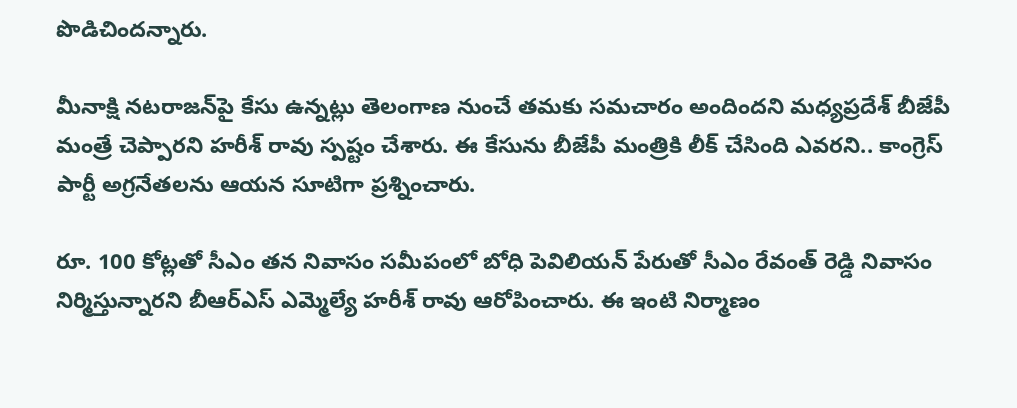పొడిచిందన్నారు.

మీనాక్షి నటరాజన్‌పై కేసు ఉన్నట్లు తెలంగాణ నుంచే తమకు సమచారం అందిందని మధ్యప్రదేశ్‌ బీజేపీ మంత్రే చెప్పారని హరీశ్ రావు స్పష్టం చేశారు. ఈ కేసును బీజేపీ మంత్రికి లీక్ చేసింది ఎవరని.. కాంగ్రెస్ పార్టీ అగ్రనేతలను ఆయన సూటిగా ప్రశ్నించారు.

రూ. 100 కోట్లతో సీఎం తన నివాసం సమీపంలో బోధి పెవిలియన్ పేరుతో సీఎం రేవంత్ రెడ్డి నివాసం నిర్మిస్తున్నారని బీఆర్ఎస్ ఎమ్మెల్యే హరీశ్ రావు ఆరోపించారు. ఈ ఇంటి నిర్మాణం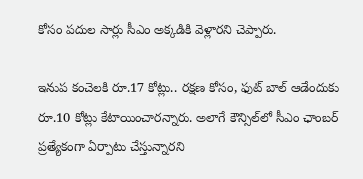కోసం పదుల సార్లు సీఎం అక్కడికి వెళ్లారని చెప్పారు.

ఇనుప కంచెలకి రూ.17 కోట్లు.. రక్షణ కోసం, ఫుట్ బాల్ ఆడేందుకు రూ.10 కోట్లు కేటాయించారన్నారు. అలాగే కౌన్సిల్‌లో సీఎం ఛాంబర్ ప్రత్యేకంగా ఏర్పాటు చేస్తున్నారని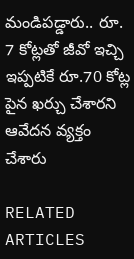మండిపడ్డారు.. రూ. 7 కోట్లతో జీవో ఇచ్చి ఇప్పటికే రూ.70 కోట్ల పైన ఖర్చు చేశారని ఆవేదన వ్యక్తం చేశారు

RELATED ARTICLES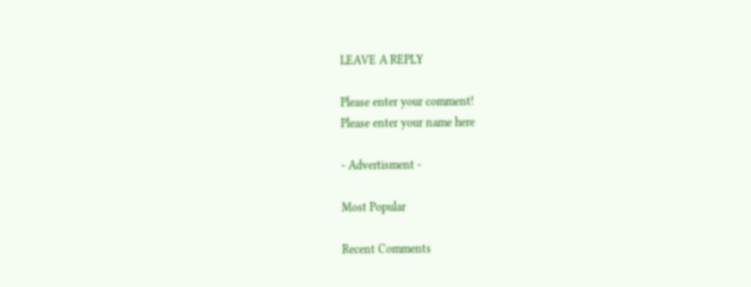LEAVE A REPLY

Please enter your comment!
Please enter your name here

- Advertisment -

Most Popular

Recent Comments